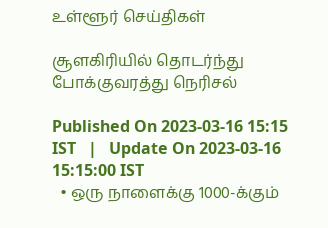உள்ளூர் செய்திகள்

சூளகிரியில் தொடர்ந்து போக்குவரத்து நெரிசல்

Published On 2023-03-16 15:15 IST   |   Update On 2023-03-16 15:15:00 IST
  • ஒரு நாளைக்கு 1000-க்கும்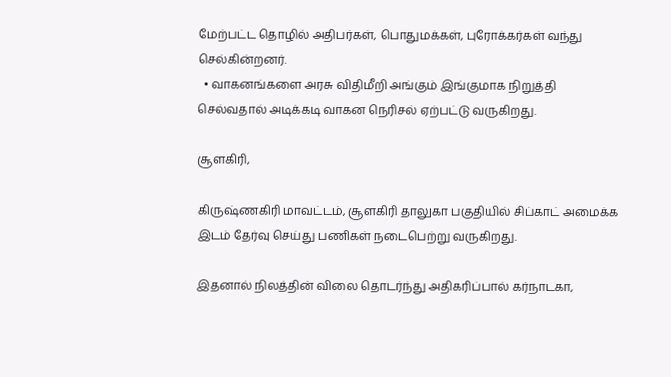மேற்பட்ட தொழில் அதிபர்கள், பொதுமக்கள், புரோக்கர்கள் வந்து செல்கின்றனர்.
  • வாகனங்களை அரசு விதிமீறி அங்கும் இங்குமாக நிறுத்தி செல்வதால் அடிக்கடி வாகன நெரிசல் ஏற்பட்டு வருகிறது.

சூளகிரி,

கிருஷ்ணகிரி மாவட்டம், சூளகிரி தாலுகா பகுதியில் சிப்காட் அமைக்க இடம் தேர்வு செய்து பணிகள் நடைபெற்று வருகிறது.

இதனால் நிலத்தின் விலை தொடர்ந்து அதிகரிப்பால் கர்நாடகா,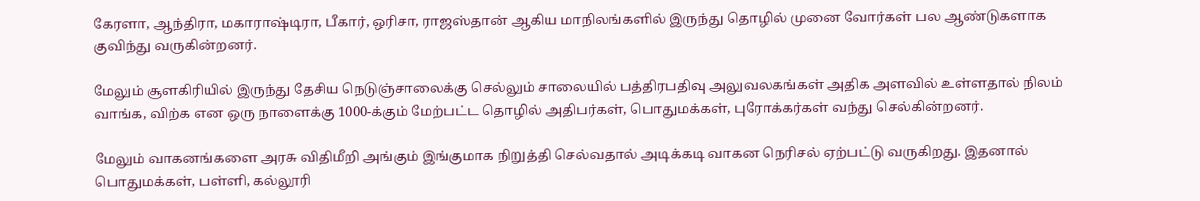கேரளா, ஆந்திரா, மகாராஷ்டிரா, பீகார், ஒரிசா, ராஜஸ்தான் ஆகிய மாநிலங்களில் இருந்து தொழில் முனை வோர்கள் பல ஆண்டுகளாக குவிந்து வருகின்றனர்.

மேலும் சூளகிரியில் இருந்து தேசிய நெடுஞ்சாலைக்கு செல்லும் சாலையில் பத்திரபதிவு அலுவலகங்கள் அதிக அளவில் உள்ளதால் நிலம் வாங்க, விற்க என ஒரு நாளைக்கு 1000-க்கும் மேற்பட்ட தொழில் அதிபர்கள், பொதுமக்கள், புரோக்கர்கள் வந்து செல்கின்றனர்.

மேலும் வாகனங்களை அரசு விதிமீறி அங்கும் இங்குமாக நிறுத்தி செல்வதால் அடிக்கடி வாகன நெரிசல் ஏற்பட்டு வருகிறது. இதனால் பொதுமக்கள், பள்ளி, கல்லூரி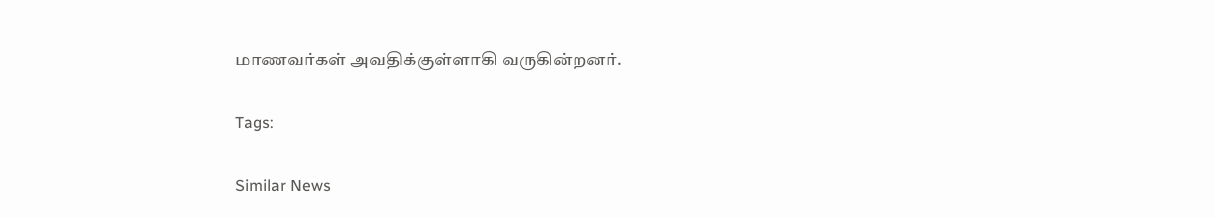மாணவர்கள் அவதிக்குள்ளாகி வருகின்றனர்.

Tags:

Similar News